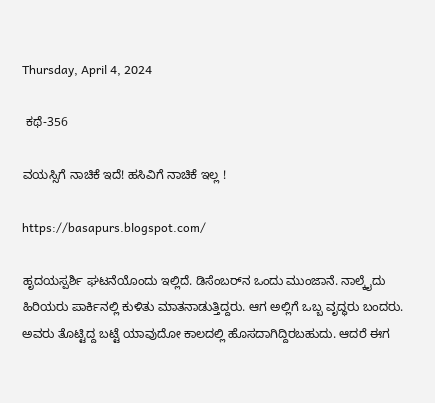Thursday, April 4, 2024

 ಕಥೆ-356

ವಯಸ್ಸಿಗೆ ನಾಚಿಕೆ ಇದೆ! ಹಸಿವಿಗೆ ನಾಚಿಕೆ ಇಲ್ಲ !

https://basapurs.blogspot.com/

ಹೃದಯಸ್ಪರ್ಶಿ ಘಟನೆಯೊಂದು ಇಲ್ಲಿದೆ. ಡಿಸೆಂಬರ್‌ನ ಒಂದು ಮುಂಜಾನೆ. ನಾಲ್ಕೈದು ಹಿರಿಯರು ಪಾರ್ಕಿನಲ್ಲಿ ಕುಳಿತು ಮಾತನಾಡುತ್ತಿದ್ದರು. ಆಗ ಅಲ್ಲಿಗೆ ಒಬ್ಬ ವೃದ್ಧರು ಬಂದರು. ಅವರು ತೊಟ್ಟಿದ್ದ ಬಟ್ಟೆ ಯಾವುದೋ ಕಾಲದಲ್ಲಿ ಹೊಸದಾಗಿದ್ದಿರಬಹುದು. ಆದರೆ ಈಗ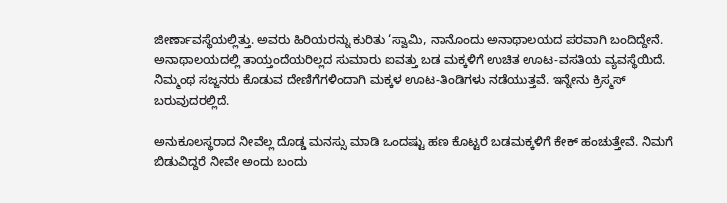ಜೀರ್ಣಾವಸ್ಥೆಯಲ್ಲಿತ್ತು. ಅವರು ಹಿರಿಯರನ್ನು ಕುರಿತು ‘ಸ್ವಾಮಿ, ನಾನೊಂದು ಅನಾಥಾಲಯದ ಪರವಾಗಿ ಬಂದಿದ್ದೇನೆ. ಅನಾಥಾಲಯದಲ್ಲಿ ತಾಯ್ತಂದೆಯರಿಲ್ಲದ ಸುಮಾರು ಐವತ್ತು ಬಡ ಮಕ್ಕಳಿಗೆ ಉಚಿತ ಊಟ-ವಸತಿಯ ವ್ಯವಸ್ಥೆಯಿದೆ. ನಿಮ್ಮಂಥ ಸಜ್ಜನರು ಕೊಡುವ ದೇಣಿಗೆಗಳಿಂದಾಗಿ ಮಕ್ಕಳ ಊಟ-ತಿಂಡಿಗಳು ನಡೆಯುತ್ತವೆ. ಇನ್ನೇನು ಕ್ರಿಸ್ಮಸ್ ಬರುವುದರಲ್ಲಿದೆ.

ಅನುಕೂಲಸ್ಥರಾದ ನೀವೆಲ್ಲ ದೊಡ್ಡ ಮನಸ್ಸು ಮಾಡಿ ಒಂದಷ್ಟು ಹಣ ಕೊಟ್ಟರೆ ಬಡಮಕ್ಕಳಿಗೆ ಕೇಕ್ ಹಂಚುತ್ತೇವೆ. ನಿಮಗೆ ಬಿಡುವಿದ್ದರೆ ನೀವೇ ಅಂದು ಬಂದು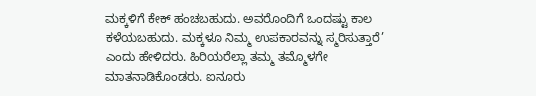ಮಕ್ಕಳಿಗೆ ಕೇಕ್ ಹಂಚಬಹುದು. ಅವರೊಂದಿಗೆ ಒಂದಷ್ಟು ಕಾಲ ಕಳೆಯಬಹುದು. ಮಕ್ಕಳೂ ನಿಮ್ಮ ಉಪಕಾರವನ್ನು ಸ್ಮರಿಸುತ್ತಾರೆ’ ಎಂದು ಹೇಳಿದರು. ಹಿರಿಯರೆಲ್ಲಾ ತಮ್ಮ ತಮ್ಮೊಳಗೇ ಮಾತನಾಡಿಕೊಂಡರು. ಐನೂರು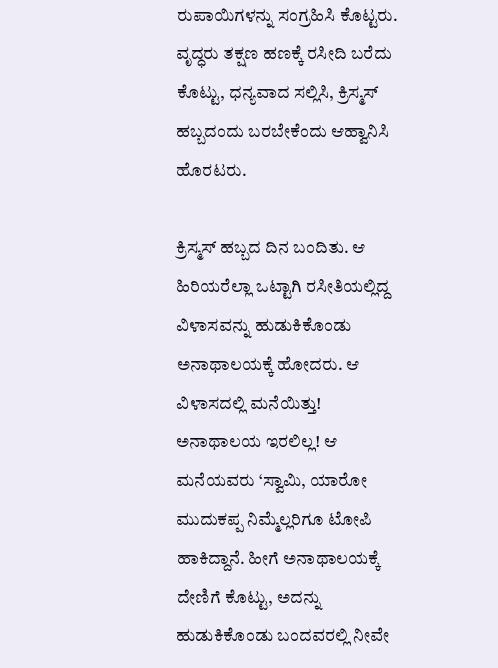ರುಪಾಯಿಗಳನ್ನು ಸಂಗ್ರಹಿಸಿ ಕೊಟ್ಟರು. ವೃದ್ಧರು ತಕ್ಷಣ ಹಣಕ್ಕೆ ರಸೀದಿ ಬರೆದು ಕೊಟ್ಟು, ಧನ್ಯವಾದ ಸಲ್ಲಿಸಿ, ಕ್ರಿಸ್ಮಸ್ ಹಬ್ಬದಂದು ಬರಬೇಕೆಂದು ಆಹ್ವಾನಿಸಿ ಹೊರಟರು.

ಕ್ರಿಸ್ಮಸ್ ಹಬ್ಬದ ದಿನ ಬಂದಿತು. ಆ ಹಿರಿಯರೆಲ್ಲಾ ಒಟ್ಟಾಗಿ ರಸೀತಿಯಲ್ಲಿದ್ದ ವಿಳಾಸವನ್ನು ಹುಡುಕಿಕೊಂಡು ಅನಾಥಾಲಯಕ್ಕೆ ಹೋದರು. ಆ ವಿಳಾಸದಲ್ಲಿ ಮನೆಯಿತ್ತು! ಅನಾಥಾಲಯ ಇರಲಿಲ್ಲ! ಆ ಮನೆಯವರು ‘ಸ್ವಾಮಿ, ಯಾರೋ ಮುದುಕಪ್ಪ ನಿಮ್ಮೆಲ್ಲರಿಗೂ ಟೋಪಿ ಹಾಕಿದ್ದಾನೆ. ಹೀಗೆ ಅನಾಥಾಲಯಕ್ಕೆ ದೇಣಿಗೆ ಕೊಟ್ಟು, ಅದನ್ನು ಹುಡುಕಿಕೊಂಡು ಬಂದವರಲ್ಲಿ ನೀವೇ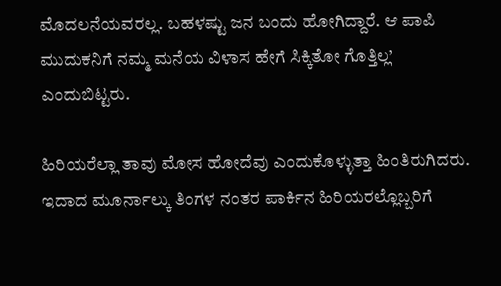ಮೊದಲನೆಯವರಲ್ಲ. ಬಹಳಷ್ಟು ಜನ ಬಂದು ಹೋಗಿದ್ದಾರೆ. ಆ ಪಾಪಿ ಮುದುಕನಿಗೆ ನಮ್ಮ ಮನೆಯ ವಿಳಾಸ ಹೇಗೆ ಸಿಕ್ಕಿತೋ ಗೊತ್ತಿಲ್ಲ’ ಎಂದುಬಿಟ್ಟರು.

ಹಿರಿಯರೆಲ್ಲಾ ತಾವು ಮೋಸ ಹೋದೆವು ಎಂದುಕೊಳ್ಳುತ್ತಾ ಹಿಂತಿರುಗಿದರು. ಇದಾದ ಮೂರ್ನಾಲ್ಕು ತಿಂಗಳ ನಂತರ ಪಾರ್ಕಿನ ಹಿರಿಯರಲ್ಲೊಬ್ಬರಿಗೆ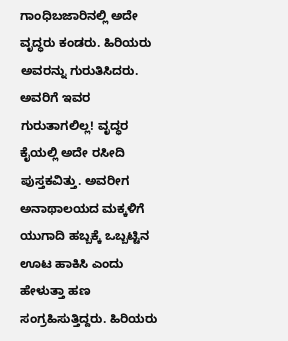ಗಾಂಧಿಬಜಾರಿನಲ್ಲಿ ಅದೇ ವೃದ್ಧರು ಕಂಡರು. ಹಿರಿಯರು ಅವರನ್ನು ಗುರುತಿಸಿದರು. ಅವರಿಗೆ ಇವರ ಗುರುತಾಗಲಿಲ್ಲ! ವೃದ್ಧರ ಕೈಯಲ್ಲಿ ಅದೇ ರಸೀದಿ ಪುಸ್ತಕವಿತ್ತು. ಅವರೀಗ ಅನಾಥಾಲಯದ ಮಕ್ಕಳಿಗೆ ಯುಗಾದಿ ಹಬ್ಬಕ್ಕೆ ಒಬ್ಬಟ್ಟಿನ ಊಟ ಹಾಕಿಸಿ ಎಂದು ಹೇಳುತ್ತಾ ಹಣ ಸಂಗ್ರಹಿಸುತ್ತಿದ್ದರು. ಹಿರಿಯರು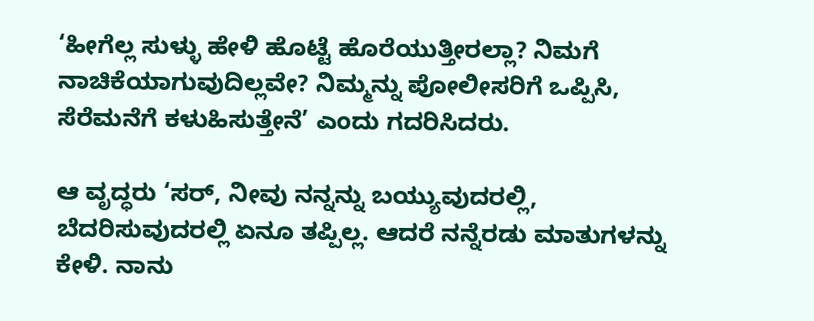‘ಹೀಗೆಲ್ಲ ಸುಳ್ಳು ಹೇಳಿ ಹೊಟ್ಟೆ ಹೊರೆಯುತ್ತೀರಲ್ಲಾ? ನಿಮಗೆ ನಾಚಿಕೆಯಾಗುವುದಿಲ್ಲವೇ? ನಿಮ್ಮನ್ನು ಪೋಲೀಸರಿಗೆ ಒಪ್ಪಿಸಿ, ಸೆರೆಮನೆಗೆ ಕಳುಹಿಸುತ್ತೇನೆ’ ಎಂದು ಗದರಿಸಿದರು.

ಆ ವೃದ್ಧರು ‘ಸರ್, ನೀವು ನನ್ನನ್ನು ಬಯ್ಯುವುದರಲ್ಲಿ, ಬೆದರಿಸುವುದರಲ್ಲಿ ಏನೂ ತಪ್ಪಿಲ್ಲ. ಆದರೆ ನನ್ನೆರಡು ಮಾತುಗಳನ್ನು ಕೇಳಿ. ನಾನು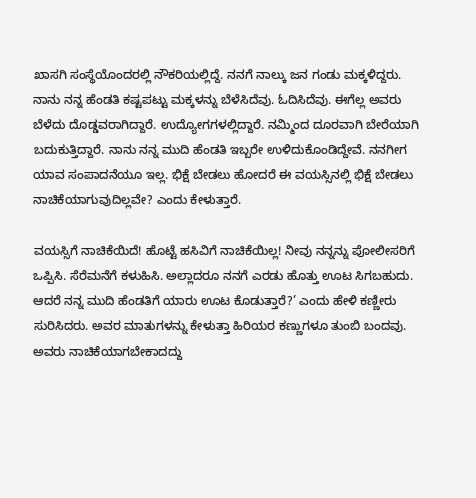ಖಾಸಗಿ ಸಂಸ್ಥೆಯೊಂದರಲ್ಲಿ ನೌಕರಿಯಲ್ಲಿದ್ದೆ. ನನಗೆ ನಾಲ್ಕು ಜನ ಗಂಡು ಮಕ್ಕಳಿದ್ದರು. ನಾನು ನನ್ನ ಹೆಂಡತಿ ಕಷ್ಟಪಟ್ಟು ಮಕ್ಕಳನ್ನು ಬೆಳೆಸಿದೆವು. ಓದಿಸಿದೆವು. ಈಗೆಲ್ಲ ಅವರು ಬೆಳೆದು ದೊಡ್ಡವರಾಗಿದ್ದಾರೆ. ಉದ್ಯೋಗಗಳಲ್ಲಿದ್ದಾರೆ. ನಮ್ಮಿಂದ ದೂರವಾಗಿ ಬೇರೆಯಾಗಿ ಬದುಕುತ್ತಿದ್ದಾರೆ. ನಾನು ನನ್ನ ಮುದಿ ಹೆಂಡತಿ ಇಬ್ಬರೇ ಉಳಿದುಕೊಂಡಿದ್ದೇವೆ. ನನಗೀಗ ಯಾವ ಸಂಪಾದನೆಯೂ ಇಲ್ಲ. ಭಿಕ್ಷೆ ಬೇಡಲು ಹೋದರೆ ಈ ವಯಸ್ಸಿನಲ್ಲಿ ಭಿಕ್ಷೆ ಬೇಡಲು ನಾಚಿಕೆಯಾಗುವುದಿಲ್ಲವೇ? ಎಂದು ಕೇಳುತ್ತಾರೆ.

ವಯಸ್ಸಿಗೆ ನಾಚಿಕೆಯಿದೆ! ಹೊಟ್ಟೆ ಹಸಿವಿಗೆ ನಾಚಿಕೆಯಿಲ್ಲ! ನೀವು ನನ್ನನ್ನು ಪೋಲೀಸರಿಗೆ ಒಪ್ಪಿಸಿ. ಸೆರೆಮನೆಗೆ ಕಳುಹಿಸಿ. ಅಲ್ಲಾದರೂ ನನಗೆ ಎರಡು ಹೊತ್ತು ಊಟ ಸಿಗಬಹುದು. ಆದರೆ ನನ್ನ ಮುದಿ ಹೆಂಡತಿಗೆ ಯಾರು ಊಟ ಕೊಡುತ್ತಾರೆ?’ ಎಂದು ಹೇಳಿ ಕಣ್ಣೀರು ಸುರಿಸಿದರು. ಅವರ ಮಾತುಗಳನ್ನು ಕೇಳುತ್ತಾ ಹಿರಿಯರ ಕಣ್ಣುಗಳೂ ತುಂಬಿ ಬಂದವು. ಅವರು ನಾಚಿಕೆಯಾಗಬೇಕಾದದ್ದು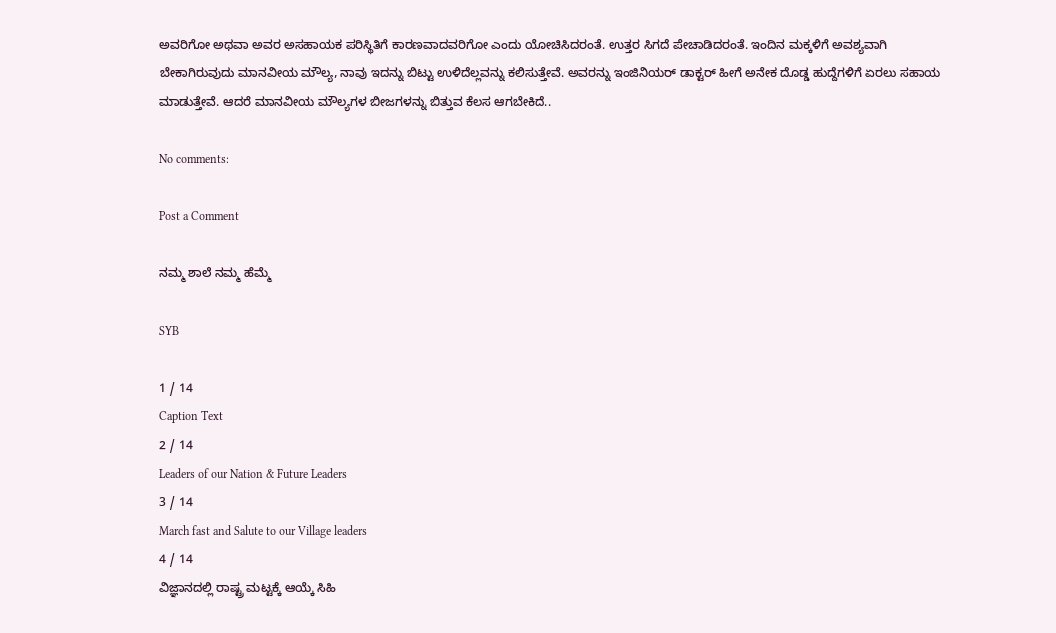ಅವರಿಗೋ ಅಥವಾ ಅವರ ಅಸಹಾಯಕ ಪರಿಸ್ಥಿತಿಗೆ ಕಾರಣವಾದವರಿಗೋ ಎಂದು ಯೋಚಿಸಿದರಂತೆ. ಉತ್ತರ ಸಿಗದೆ ಪೇಚಾಡಿದರಂತೆ. ಇಂದಿನ ಮಕ್ಕಳಿಗೆ ಅವಶ್ಯವಾಗಿ ಬೇಕಾಗಿರುವುದು ಮಾನವೀಯ ಮೌಲ್ಯ, ನಾವು ಇದನ್ನು ಬಿಟ್ಟು ಉಳಿದೆಲ್ಲವನ್ನು ಕಲಿಸುತ್ತೇವೆ. ಅವರನ್ನು ಇಂಜಿನಿಯರ್ ಡಾಕ್ಟರ್ ಹೀಗೆ ಅನೇಕ ದೊಡ್ಡ ಹುದ್ದೆಗಳಿಗೆ ಏರಲು ಸಹಾಯ ಮಾಡುತ್ತೇವೆ. ಆದರೆ ಮಾನವೀಯ ಮೌಲ್ಯಗಳ ಬೀಜಗಳನ್ನು ಬಿತ್ತುವ ಕೆಲಸ ಆಗಬೇಕಿದೆ..

No comments:

Post a Comment

ನಮ್ಮ ಶಾಲೆ ನಮ್ಮ ಹೆಮ್ಮೆ

SYB

1 / 14
Caption Text
2 / 14
Leaders of our Nation & Future Leaders
3 / 14
March fast and Salute to our Village leaders
4 / 14
ವಿಜ್ಞಾನದಲ್ಲಿ ರಾಷ್ಟ್ರ ಮಟ್ಟಕ್ಕೆ ಆಯ್ಕೆ ಸಿಹಿ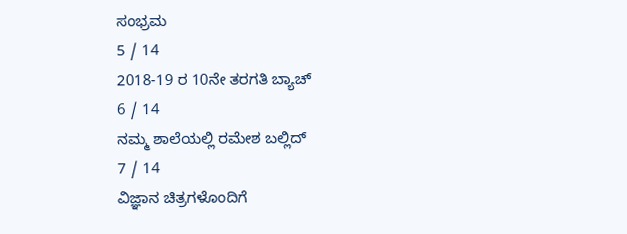ಸಂಭ್ರಮ
5 / 14
2018-19 ರ 10ನೇ ತರಗತಿ ಬ್ಯಾಚ್
6 / 14
ನಮ್ಮ ಶಾಲೆಯಲ್ಲಿ ರಮೇಶ ಬಲ್ಲಿದ್
7 / 14
ವಿಜ್ಞಾನ ಚಿತ್ರಗಳೊಂದಿಗೆ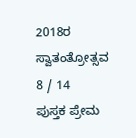2018ರ ಸ್ವಾತಂತ್ರೋತ್ಸವ
8 / 14
ಪುಸ್ತಕ ಪ್ರೇಮ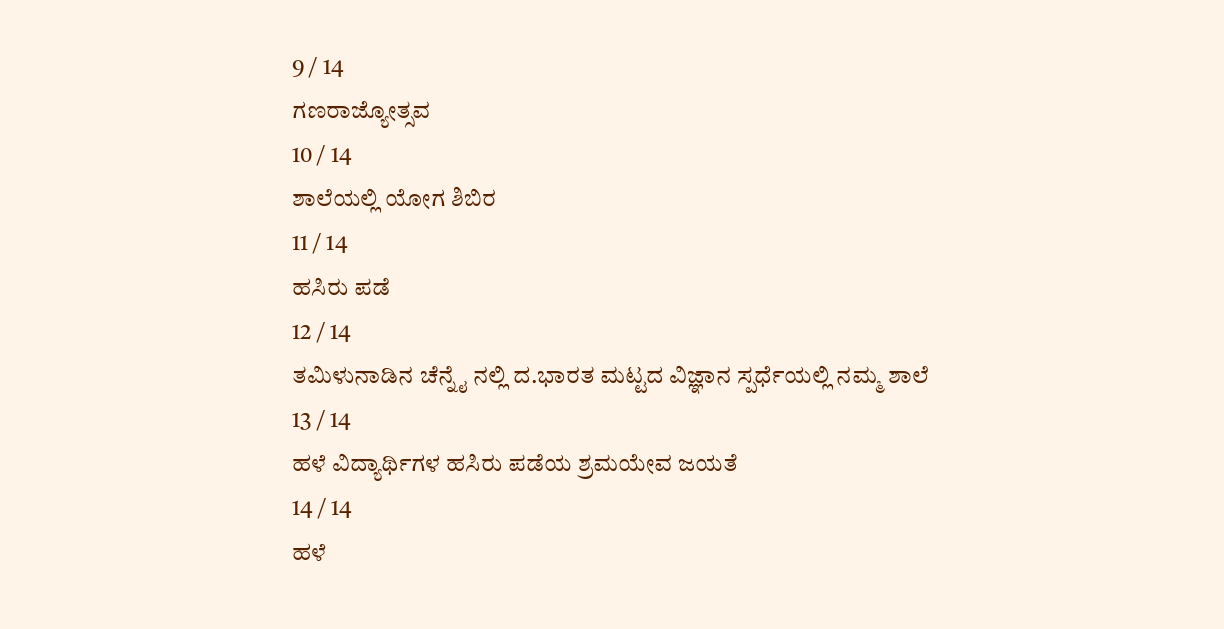9 / 14
ಗಣರಾಜ್ಯೋತ್ಸವ
10 / 14
ಶಾಲೆಯಲ್ಲಿ ಯೋಗ ಶಿಬಿರ
11 / 14
ಹಸಿರು ಪಡೆ
12 / 14
ತಮಿಳುನಾಡಿನ ಚೆನ್ನೈ ನಲ್ಲಿ ದ.ಭಾರತ ಮಟ್ಟದ ವಿಜ್ಞಾನ ಸ್ಪರ್ಧೆಯಲ್ಲಿ ನಮ್ಮ ಶಾಲೆ
13 / 14
ಹಳೆ ವಿದ್ಯಾರ್ಥಿಗಳ ಹಸಿರು ಪಡೆಯ ಶ್ರಮಯೇವ ಜಯತೆ
14 / 14
ಹಳೆ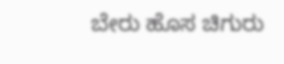ಬೇರು ಹೊಸ ಚಿಗುರು